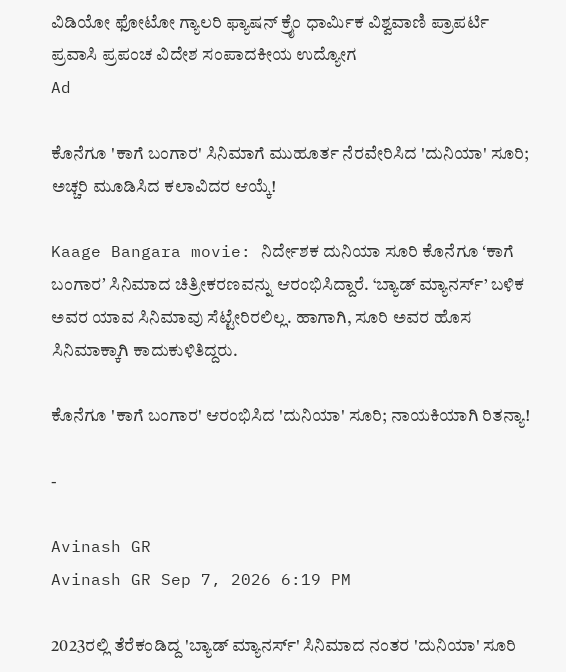ವಿಡಿಯೋ ಫೋಟೋ ಗ್ಯಾಲರಿ ಫ್ಯಾಷನ್ ಕ್ರೈಂ ಧಾರ್ಮಿಕ ವಿಶ್ವವಾಣಿ ಪ್ರಾಪರ್ಟಿ ಪ್ರವಾಸಿ ಪ್ರಪಂಚ ವಿದೇಶ ಸಂಪಾದಕೀಯ ಉದ್ಯೋಗ
Ad

ಕೊನೆಗೂ 'ಕಾಗೆ ಬಂಗಾರ' ಸಿನಿಮಾಗೆ ಮುಹೂರ್ತ ನೆರವೇರಿಸಿದ 'ದುನಿಯಾ' ಸೂರಿ; ಅಚ್ಚರಿ ಮೂಡಿಸಿದ ಕಲಾವಿದರ ಆಯ್ಕೆ!

Kaage Bangara movie: ನಿರ್ದೇಶಕ ದುನಿಯಾ ಸೂರಿ ಕೊನೆಗೂ ʻಕಾಗೆ ಬಂಗಾರʼ ಸಿನಿಮಾದ ಚಿತ್ರೀಕರಣವನ್ನು ಆರಂಭಿಸಿದ್ದಾರೆ. ‘ಬ್ಯಾಡ್ ಮ್ಯಾನರ್ಸ್‌’ ಬಳಿಕ ಅವರ ಯಾವ ಸಿನಿಮಾವು ಸೆಟ್ಟೇರಿರಲಿಲ್ಲ. ಹಾಗಾಗಿ, ಸೂರಿ ಅವರ ಹೊಸ ಸಿನಿಮಾಕ್ಕಾಗಿ ಕಾದುಕುಳಿತಿದ್ದರು.

ಕೊನೆಗೂ 'ಕಾಗೆ ಬಂಗಾರ' ಆರಂಭಿಸಿದ 'ದುನಿಯಾ' ಸೂರಿ; ನಾಯಕಿಯಾಗಿ ರಿತನ್ಯಾ!

-

Avinash GR
Avinash GR Sep 7, 2026 6:19 PM

2023ರಲ್ಲಿ ತೆರೆಕಂಡಿದ್ದ 'ಬ್ಯಾಡ್ ಮ್ಯಾನರ್ಸ್‌' ಸಿನಿಮಾದ ನಂತರ 'ದುನಿಯಾ' ಸೂರಿ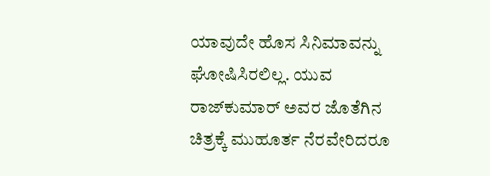ಯಾವುದೇ ಹೊಸ ಸಿನಿಮಾವನ್ನು ಘೋಷಿಸಿರಲಿಲ್ಲ. ಯುವ ರಾಜ್‌ಕುಮಾರ್ ಅವರ ಜೊತೆಗಿನ ಚಿತ್ರಕ್ಕೆ ಮುಹೂರ್ತ ನೆರವೇರಿದರೂ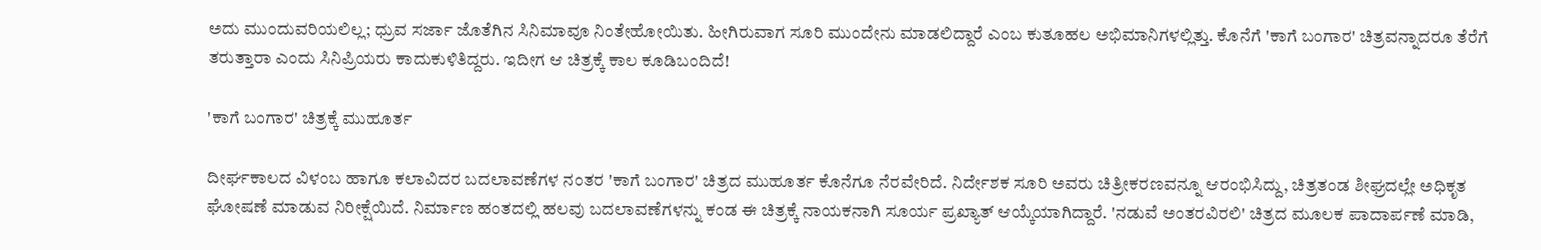ಅದು ಮುಂದುವರಿಯಲಿಲ್ಲ; ಧ್ರುವ ಸರ್ಜಾ ಜೊತೆಗಿನ ಸಿನಿಮಾವೂ ನಿಂತೇಹೋಯಿತು. ಹೀಗಿರುವಾಗ ಸೂರಿ ಮುಂದೇನು ಮಾಡಲಿದ್ದಾರೆ ಎಂಬ ಕುತೂಹಲ ಅಭಿಮಾನಿಗಳಲ್ಲಿತ್ತು. ಕೊನೆಗೆ 'ಕಾಗೆ ಬಂಗಾರ' ಚಿತ್ರವನ್ನಾದರೂ ತೆರೆಗೆ ತರುತ್ತಾರಾ ಎಂದು ಸಿನಿಪ್ರಿಯರು ಕಾದುಕುಳಿತಿದ್ದರು. ಇದೀಗ ಆ ಚಿತ್ರಕ್ಕೆ ಕಾಲ ಕೂಡಿಬಂದಿದೆ!

'ಕಾಗೆ ಬಂಗಾರ' ಚಿತ್ರಕ್ಕೆ ಮುಹೂರ್ತ

ದೀರ್ಘಕಾಲದ ವಿಳಂಬ ಹಾಗೂ ಕಲಾವಿದರ ಬದಲಾವಣೆಗಳ ನಂತರ 'ಕಾಗೆ ಬಂಗಾರ' ಚಿತ್ರದ ಮುಹೂರ್ತ ಕೊನೆಗೂ ನೆರವೇರಿದೆ. ನಿರ್ದೇಶಕ ಸೂರಿ ಅವರು ಚಿತ್ರೀಕರಣವನ್ನೂ ಆರಂಭಿಸಿದ್ದು, ಚಿತ್ರತಂಡ ಶೀಘ್ರದಲ್ಲೇ ಅಧಿಕೃತ ಘೋಷಣೆ ಮಾಡುವ ನಿರೀಕ್ಷೆಯಿದೆ. ನಿರ್ಮಾಣ ಹಂತದಲ್ಲಿ ಹಲವು ಬದಲಾವಣೆಗಳನ್ನು ಕಂಡ ಈ ಚಿತ್ರಕ್ಕೆ ನಾಯಕನಾಗಿ ಸೂರ್ಯ ಪ್ರಖ್ಯಾತ್ ಆಯ್ಕೆಯಾಗಿದ್ದಾರೆ. 'ನಡುವೆ ಅಂತರವಿರಲಿ' ಚಿತ್ರದ ಮೂಲಕ ಪಾದಾರ್ಪಣೆ ಮಾಡಿ,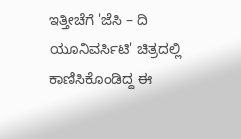ಇತ್ತೀಚೆಗೆ 'ಜೆಸಿ – ದಿ ಯೂನಿವರ್ಸಿಟಿ' ಚಿತ್ರದಲ್ಲಿ ಕಾಣಿಸಿಕೊಂಡಿದ್ದ ಈ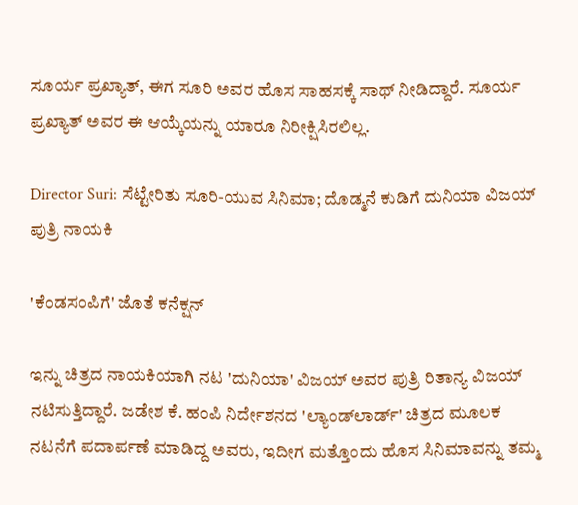ಸೂರ್ಯ ಪ್ರಖ್ಯಾತ್, ಈಗ ಸೂರಿ ಅವರ ಹೊಸ ಸಾಹಸಕ್ಕೆ ಸಾಥ್ ನೀಡಿದ್ದಾರೆ. ಸೂರ್ಯ ಪ್ರಖ್ಯಾತ್ ಅವರ ಈ ಆಯ್ಕೆಯನ್ನು ಯಾರೂ ನಿರೀಕ್ಷಿಸಿರಲಿಲ್ಲ.

Director Suri: ಸೆಟ್ಟೇರಿತು ಸೂರಿ-ಯುವ ಸಿನಿಮಾ; ದೊಡ್ಮನೆ ಕುಡಿಗೆ ದುನಿಯಾ ವಿಜಯ್‌ ಪುತ್ರಿ ನಾಯಕಿ

'ಕೆಂಡಸಂಪಿಗೆ' ಜೊತೆ ಕನೆಕ್ಷನ್‌

ಇನ್ನು ಚಿತ್ರದ ನಾಯಕಿಯಾಗಿ ನಟ 'ದುನಿಯಾ' ವಿಜಯ್ ಅವರ ಪುತ್ರಿ ರಿತಾನ್ಯ ವಿಜಯ್ ನಟಿಸುತ್ತಿದ್ದಾರೆ. ಜಡೇಶ ಕೆ. ಹಂಪಿ ನಿರ್ದೇಶನದ 'ಲ್ಯಾಂಡ್‌ಲಾರ್ಡ್' ಚಿತ್ರದ ಮೂಲಕ ನಟನೆಗೆ ಪದಾರ್ಪಣೆ ಮಾಡಿದ್ದ ಅವರು, ಇದೀಗ ಮತ್ತೊಂದು ಹೊಸ ಸಿನಿಮಾವನ್ನು ತಮ್ಮ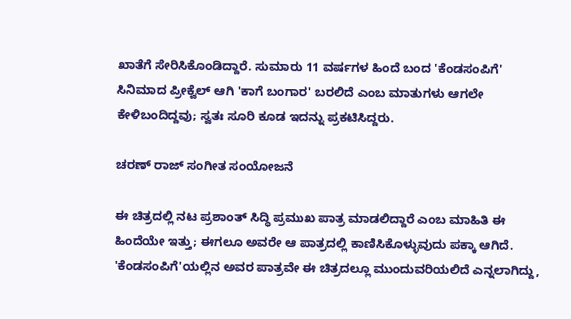ಖಾತೆಗೆ ಸೇರಿಸಿಕೊಂಡಿದ್ದಾರೆ. ಸುಮಾರು 11 ವರ್ಷಗಳ ಹಿಂದೆ ಬಂದ 'ಕೆಂಡಸಂಪಿಗೆ' ಸಿನಿಮಾದ ಪ್ರೀಕ್ವೆಲ್ ಆಗಿ 'ಕಾಗೆ ಬಂಗಾರ' ಬರಲಿದೆ ಎಂಬ ಮಾತುಗಳು ಆಗಲೇ ಕೇಳಿಬಂದಿದ್ದವು; ಸ್ವತಃ ಸೂರಿ ಕೂಡ ಇದನ್ನು ಪ್ರಕಟಿಸಿದ್ದರು.

ಚರಣ್ ರಾಜ್ ಸಂಗೀತ ಸಂಯೋಜನೆ

ಈ ಚಿತ್ರದಲ್ಲಿ ನಟ ಪ್ರಶಾಂತ್ ಸಿದ್ಧಿ ಪ್ರಮುಖ ಪಾತ್ರ ಮಾಡಲಿದ್ದಾರೆ ಎಂಬ ಮಾಹಿತಿ ಈ ಹಿಂದೆಯೇ ಇತ್ತು; ಈಗಲೂ ಅವರೇ ಆ ಪಾತ್ರದಲ್ಲಿ ಕಾಣಿಸಿಕೊಳ್ಳುವುದು ಪಕ್ಕಾ ಆಗಿದೆ. 'ಕೆಂಡಸಂಪಿಗೆ'ಯಲ್ಲಿನ ಅವರ ಪಾತ್ರವೇ ಈ ಚಿತ್ರದಲ್ಲೂ ಮುಂದುವರಿಯಲಿದೆ ಎನ್ನಲಾಗಿದ್ದು,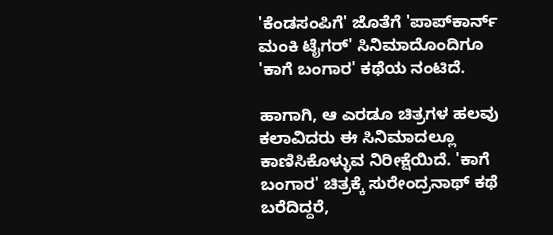'ಕೆಂಡಸಂಪಿಗೆ' ಜೊತೆಗೆ 'ಪಾಪ್‌ಕಾರ್ನ್ ಮಂಕಿ ಟೈಗರ್' ಸಿನಿಮಾದೊಂದಿಗೂ 'ಕಾಗೆ ಬಂಗಾರ' ಕಥೆಯ ನಂಟಿದೆ.

ಹಾಗಾಗಿ, ಆ ಎರಡೂ ಚಿತ್ರಗಳ ಹಲವು ಕಲಾವಿದರು ಈ ಸಿನಿಮಾದಲ್ಲೂ ಕಾಣಿಸಿಕೊಳ್ಳುವ ನಿರೀಕ್ಷೆಯಿದೆ. 'ಕಾಗೆ ಬಂಗಾರ' ಚಿತ್ರಕ್ಕೆ ಸುರೇಂದ್ರನಾಥ್ ಕಥೆ ಬರೆದಿದ್ದರೆ,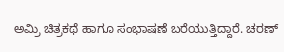ಅಮ್ರಿ ಚಿತ್ರಕಥೆ ಹಾಗೂ ಸಂಭಾಷಣೆ ಬರೆಯುತ್ತಿದ್ದಾರೆ. ಚರಣ್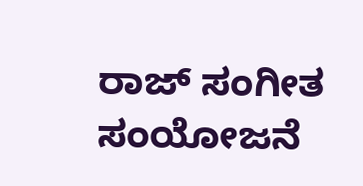ರಾಜ್ ಸಂಗೀತ ಸಂಯೋಜನೆ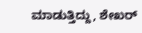ಮಾಡುತ್ತಿದ್ದು, ಶೇಖರ್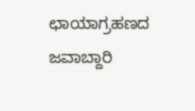ಛಾಯಾಗ್ರಹಣದ ಜವಾಬ್ದಾರಿ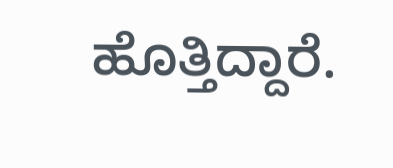ಹೊತ್ತಿದ್ದಾರೆ.